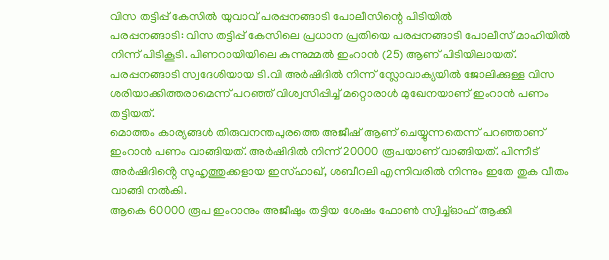വിസ തട്ടിപ്പ് കേസിൽ യുവാവ് പരപ്പനങ്ങാടി പോലീസിന്റെ പിടിയിൽ
പരപ്പനങ്ങാടി: വിസ തട്ടിപ്പ് കേസിലെ പ്രധാന പ്രതിയെ പരപ്പനങ്ങാടി പോലീസ് മാഹിയിൽ നിന്ന് പിടികൂടി. പിണറായിയിലെ കുന്നുമ്മൽ ഇംറാൻ (25) ആണ് പിടിയിലായത്.
പരപ്പനങ്ങാടി സ്വദേശിയായ ടി.വി അർഷിദിൽ നിന്ന് സ്ലോവാക്യയിൽ ജോലിക്കുള്ള വിസ ശരിയാക്കിത്തരാമെന്ന് പറഞ്ഞ് വിശ്വസിപ്പിച്ച് മറ്റൊരാൾ മുഖേനയാണ് ഇംറാൻ പണം തട്ടിയത്.
മൊത്തം കാര്യങ്ങൾ തിരുവനന്തപുരത്തെ അജീഷ് ആണ് ചെയ്യുന്നതെന്ന് പറഞ്ഞാണ് ഇംറാൻ പണം വാങ്ങിയത്. അർഷിദിൽ നിന്ന് 20000 രൂപയാണ് വാങ്ങിയത്. പിന്നീട് അർഷിദിൻ്റെ സുഹൃത്തുക്കളായ ഇസ്ഹാഖ്, ശബീറലി എന്നിവരിൽ നിന്നും ഇതേ തുക വീതം വാങ്ങി നൽകി.
ആകെ 60000 രൂപ ഇംറാനും അജീഷും തട്ടിയ ശേഷം ഫോൺ സ്വിച്ച്ഓഫ് ആക്കി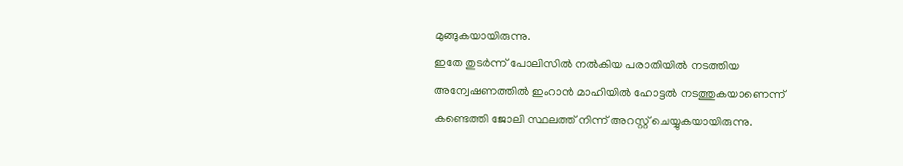മുങ്ങുകയായിരുന്നു.
ഇതേ തുടർന്ന് പോലിസിൽ നൽകിയ പരാതിയിൽ നടത്തിയ അന്വേഷണത്തിൽ ഇംറാൻ മാഹിയിൽ ഹോട്ടൽ നടത്തുകയാണെന്ന് കണ്ടെത്തി ജോലി സ്ഥലത്ത് നിന്ന് അറസ്റ്റ് ചെയ്യുകയായിരുന്നു.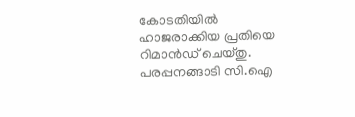കോടതിയിൽ ഹാജരാക്കിയ പ്രതിയെ റിമാൻഡ് ചെയ്തു. പരപ്പനങ്ങാടി സി.ഐ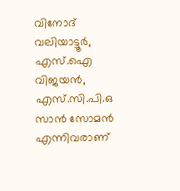വിനോദ് വലിയാട്ടൂർ, എസ്.ഐ വിജയൻ, എസ്.സി.പി.ഒ സാൻ സോമൻ എന്നിവരാണ്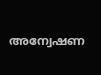അന്വേഷണ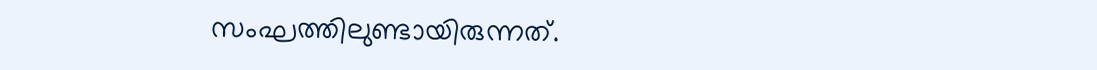സംഘത്തിലുണ്ടായിരുന്നത്.